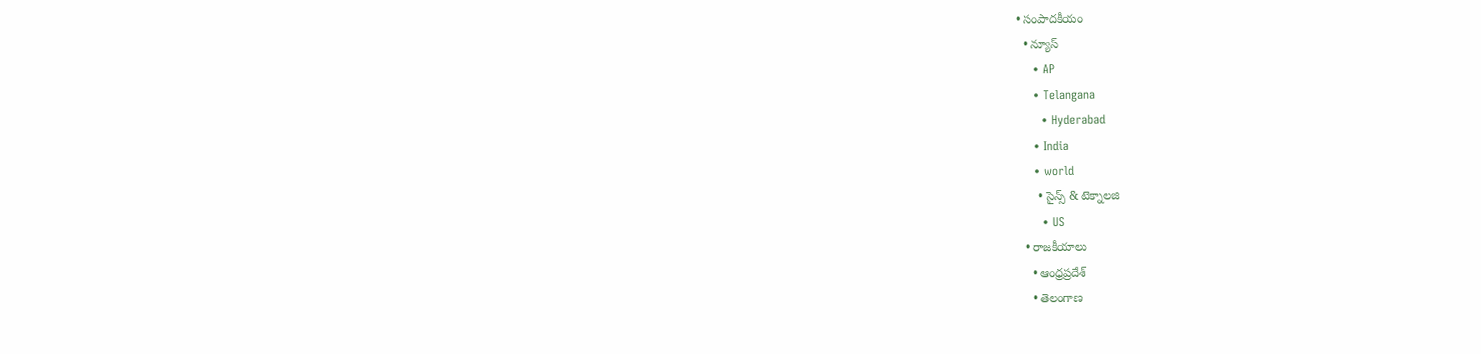• సంపాదకీయం
  • న్యూస్
    • AP
    • Telangana
      • Hyderabad
    • India
    • world
      • సైన్స్ & టెక్నాలజి
      • US
  • రాజకీయాలు
    • ఆంధ్రప్రదేశ్
    • తెలంగాణ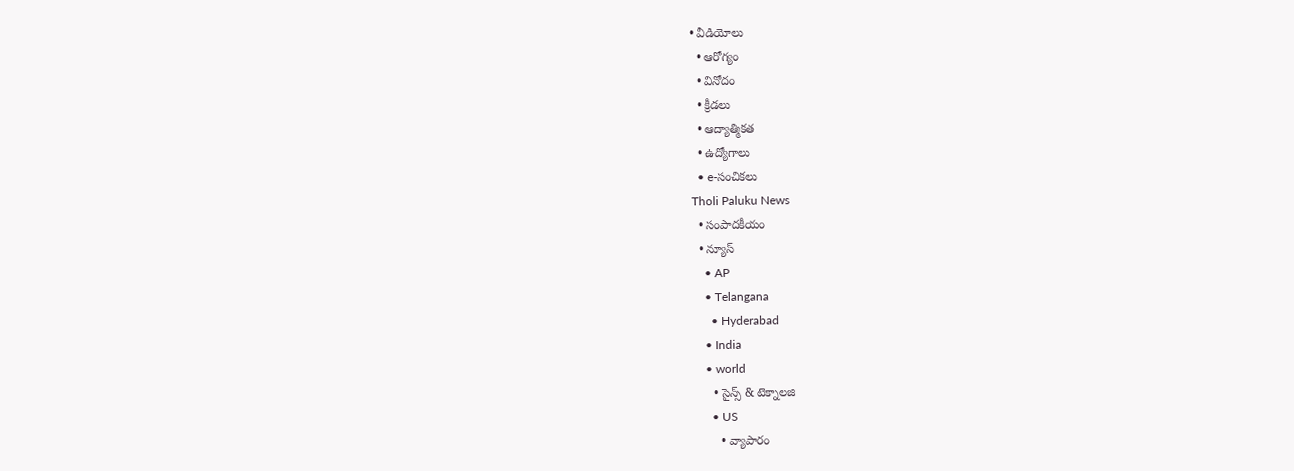• వీడియోలు
  • ఆరోగ్యం
  • వినోదం
  • క్రీడలు
  • ఆద్యాత్మికత
  • ఉద్యోగాలు
  • e-సంచికలు
Tholi Paluku News
  • సంపాదకీయం
  • న్యూస్
    • AP
    • Telangana
      • Hyderabad
    • India
    • world
      • సైన్స్ & టెక్నాలజి
      • US
        • వ్యాపారం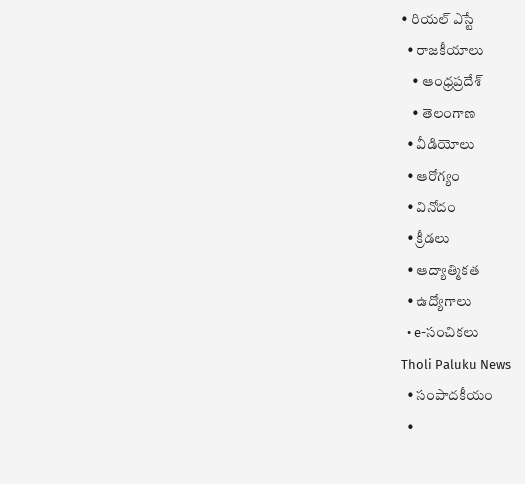• రియల్ ఎస్టే
  • రాజకీయాలు
    • ఆంధ్రప్రదేశ్
    • తెలంగాణ
  • వీడియోలు
  • ఆరోగ్యం
  • వినోదం
  • క్రీడలు
  • ఆద్యాత్మికత
  • ఉద్యోగాలు
  • e-సంచికలు
Tholi Paluku News
  • సంపాదకీయం
  •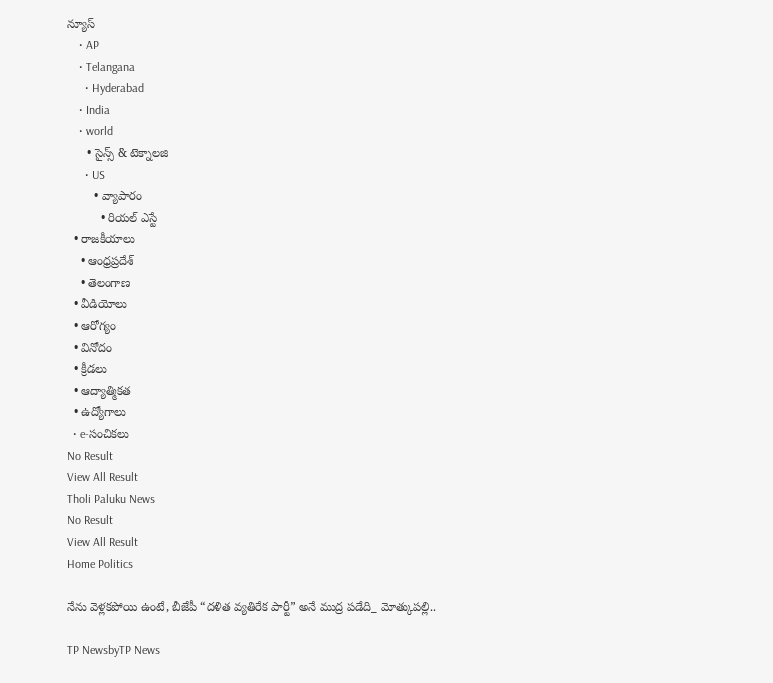న్యూస్
    • AP
    • Telangana
      • Hyderabad
    • India
    • world
      • సైన్స్ & టెక్నాలజి
      • US
        • వ్యాపారం
          • రియల్ ఎస్టే
  • రాజకీయాలు
    • ఆంధ్రప్రదేశ్
    • తెలంగాణ
  • వీడియోలు
  • ఆరోగ్యం
  • వినోదం
  • క్రీడలు
  • ఆద్యాత్మికత
  • ఉద్యోగాలు
  • e-సంచికలు
No Result
View All Result
Tholi Paluku News
No Result
View All Result
Home Politics

నేను వెళ్లకపోయి ఉంటే, బీజేపీ “దళిత వ్యతిరేక పార్టీ” అనే ముద్ర పడేది_ మోత్కుపల్లి..

TP NewsbyTP News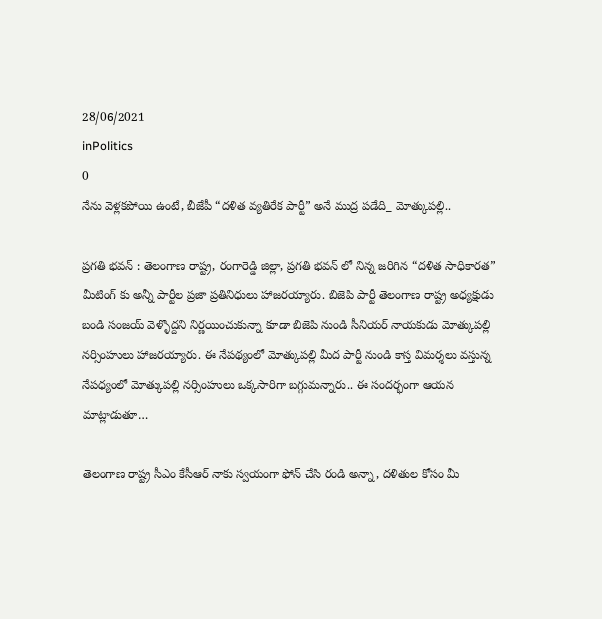28/06/2021
inPolitics
0
నేను వెళ్లకపోయి ఉంటే, బీజేపీ “దళిత వ్యతిరేక పార్టీ” అనే ముద్ర పడేది_ మోత్కుపల్లి..

ప్రగతి భవన్ : తెలంగాణ రాష్ట్ర, రంగారెడ్డి జిల్లా, ప్రగతి భవన్ లో నిన్న జరిగిన “దళిత సాధికారత” మీటింగ్ కు అన్నీ పార్టీల ప్రజా ప్రతినిధులు హాజరయ్యారు. బిజెపి పార్టీ తెలంగాణ రాష్ట్ర అధ్యక్షుడు బండి సంజయ్ వెళ్ళొద్దని నిర్ణయించుకున్నా కూడా బిజెపి నుండి సీనియర్ నాయకుడు మోత్కుపల్లి నర్సింహులు హాజరయ్యారు. ఈ నేపథ్యంలో మోత్కుపల్లి మీద పార్టీ నుండి కాస్త విమర్శలు వస్తున్న నేపధ్యంలో మోత్కుపల్లి నర్సింహులు ఒక్కసారిగా బగ్గుమన్నారు.. ఈ సందర్భంగా ఆయన మాట్లాడుతూ…

తెలంగాణ రాష్ట్ర సీఎం కేసీఆర్ నాకు స్వయంగా ఫోన్ చేసి రండి అన్నా, దళితుల కోసం మీ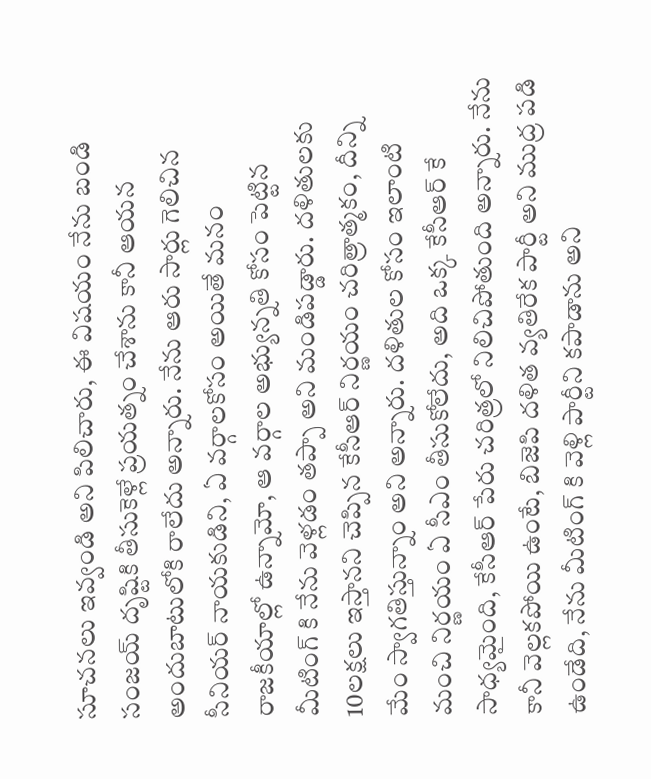సూచనలు ఇవ్వండి అని పిలిచారు, ఈ విషయం నేను బండి సంజయ్ దృష్టికి తీసుకెళ్లే ప్రయత్నం చేశాను కానీ ఆయన అందుబాటులోకి రాలేదు అన్నారు. నేను ఆరు సార్లు గెలిచిన సీనియర్ నాయకుడిని, ఏ వర్గాలకోసం అయితే మనం రాజకీయాల్లో ఉన్నామో, ఆ వర్గాల అభ్యున్నతి కోసం పెట్టిన మీటింగ్ కి నేను వెళ్లడం తప్పా అని మండిపడ్డారు. దళితులకు 10లక్షలు ఇస్తానని చెప్పిన కేసీఆర్ నిర్ణయం చరిత్రాత్మకం, దీన్ని మేం స్వాగతిస్తున్నాం అని అన్నారు. దళితుల కోసం ఇలాంటి మంచి నిర్ణయం ఏ సీఎం తీసుకోలేదు, అది ఒక్క కేసీఆర్ కే సాధ్యమైంది, కేసీఆర్ పేరు చరిత్రలో నిలిచిపోతుంది అన్నారు. నేను కానీ వెల్లకపోయి ఉంటే, బిజెపి దళిత వ్యతిరేక పార్టీ అని ముద్ర పడి ఉండేది, నేను మీటింగ్ కి వెళ్లి పార్టీని కపాడాను అని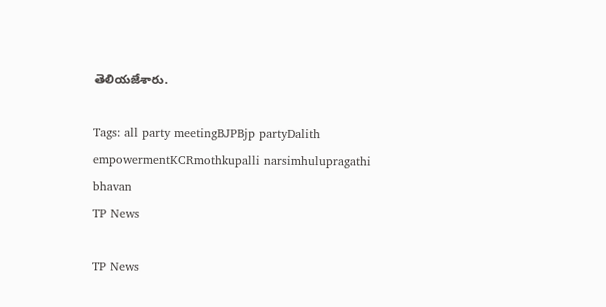తెలియజేశారు.

Tags: all party meetingBJPBjp partyDalith empowermentKCRmothkupalli narsimhulupragathi bhavan
TP News

TP News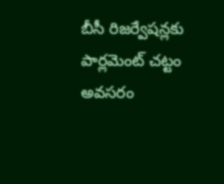బీసీ రిజర్వేషన్లకు పార్లమెంట్‌ చట్టం అవసరం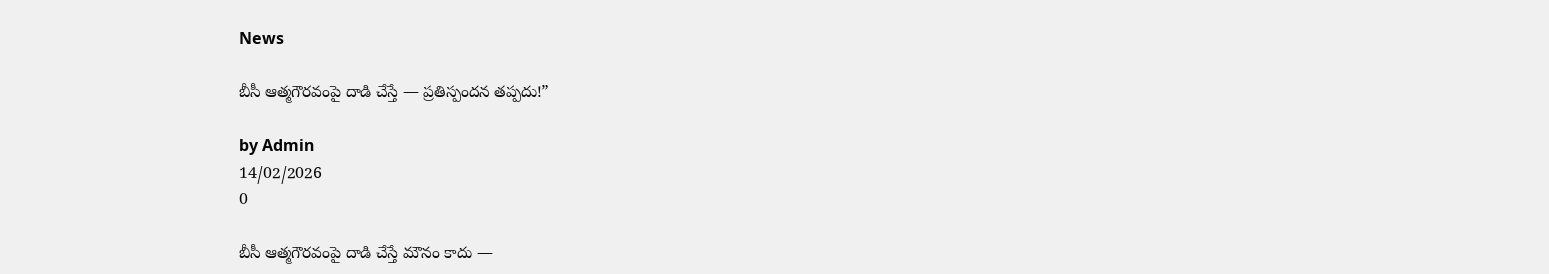News

బీసీ ఆత్మగౌరవంపై దాడి చేస్తే — ప్రతిస్పందన తప్పదు!”

by Admin
14/02/2026
0

బీసీ ఆత్మగౌరవంపై దాడి చేస్తే మౌనం కాదు —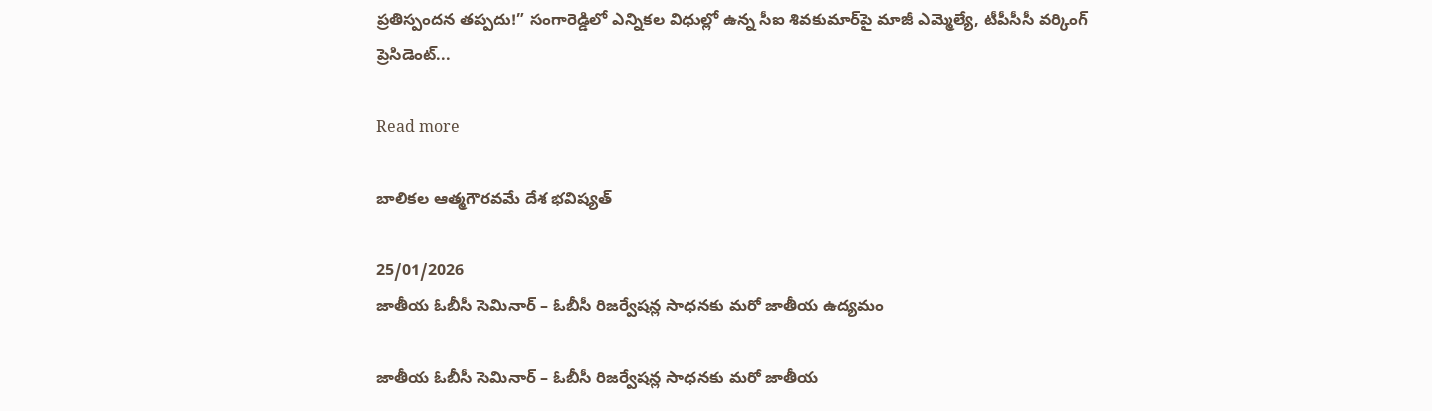ప్రతిస్పందన తప్పదు!” సంగారెడ్డిలో ఎన్నికల విధుల్లో ఉన్న సీఐ శివకుమార్‌పై మాజీ ఎమ్మెల్యే, టీపీసీసీ వర్కింగ్ ప్రెసిడెంట్...

Read more

బాలికల ఆత్మగౌరవమే దేశ భవిష్యత్

25/01/2026
జాతీయ ఓబీసీ సెమినార్ – ఓబీసీ రిజర్వేషన్ల సాధనకు మరో జాతీయ ఉద్యమం

జాతీయ ఓబీసీ సెమినార్ – ఓబీసీ రిజర్వేషన్ల సాధనకు మరో జాతీయ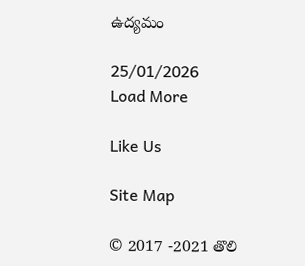ఉద్యమం

25/01/2026
Load More

Like Us

Site Map

© 2017 -2021 తొలి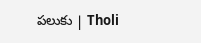పలుకు | Tholi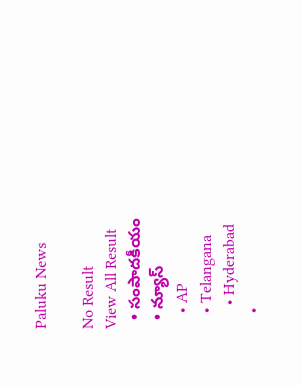Paluku News

No Result
View All Result
  • సంపాదకీయం
  • న్యూస్
    • AP
    • Telangana
      • Hyderabad
    •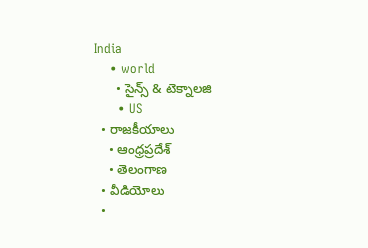India
    • world
      • సైన్స్ & టెక్నాలజి
      • US
  • రాజకీయాలు
    • ఆంధ్రప్రదేశ్
    • తెలంగాణ
  • వీడియోలు
  •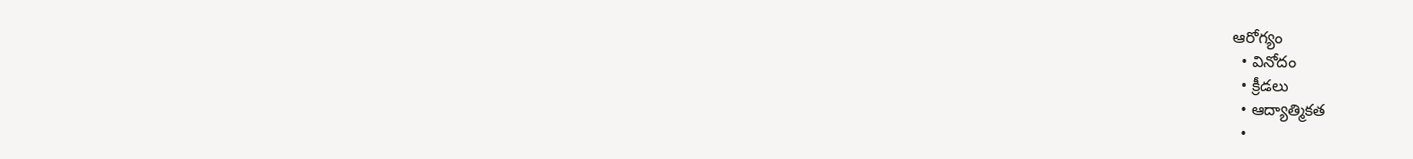ఆరోగ్యం
  • వినోదం
  • క్రీడలు
  • ఆద్యాత్మికత
  •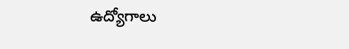ఉద్యోగాలు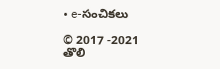• e-సంచికలు

© 2017 -2021 తొలి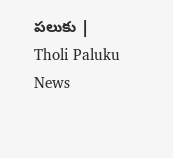పలుకు | Tholi Paluku News